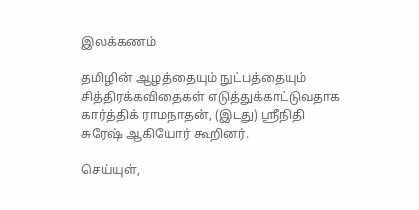இலக்கணம்

தமிழின் ஆழத்தையும் நுட்பத்தையும் சித்திரக்கவிதைகள் எடுத்துக்காட்டுவதாக  கார்த்திக் ராமநாதன், (இடது) ஸ்ரீநிதி சுரேஷ் ஆகியோர் கூறினர்.

செய்யுள்,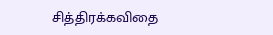சித்திரக்கவிதை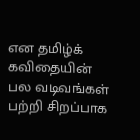என தமிழ்க் கவிதையின் பல வடிவங்கள் பற்றி சிறப்பாக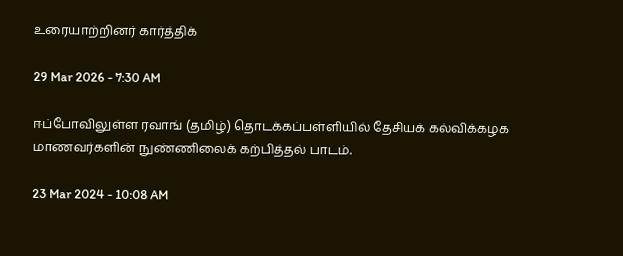உரையாற்றினர் கார்த்திக்

29 Mar 2026 - 7:30 AM

ஈப்போவிலுள்ள ரவாங் (தமிழ்) தொடக்கப்பள்ளியில் தேசியக் கல்விக்கழக மாணவர்களின் நுண்ணிலைக் கற்பித்தல் பாடம்.

23 Mar 2024 - 10:08 AM